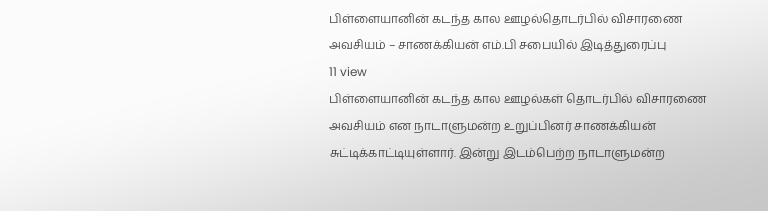பிள்ளையானின் கடந்த கால ஊழல்தொடர்பில் விசாரணை அவசியம் – சாணக்கியன் எம்.பி சபையில் இடித்துரைப்பு
11 view
பிள்ளையானின் கடந்த கால ஊழல்கள் தொடர்பில் விசாரணை அவசியம் என நாடாளுமன்ற உறுப்பினர் சாணக்கியன் சுட்டிக்காட்டியுள்ளார். இன்று இடம்பெற்ற நாடாளுமன்ற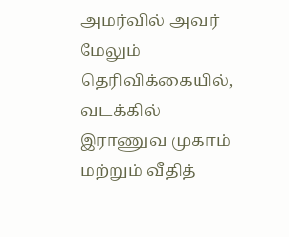அமர்வில் அவர் மேலும் தெரிவிக்கையில், வடக்கில் இராணுவ முகாம் மற்றும் வீதித்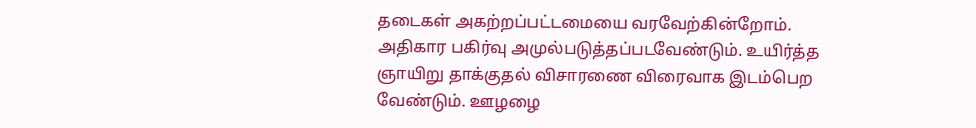தடைகள் அகற்றப்பட்டமையை வரவேற்கின்றோம். அதிகார பகிர்வு அமுல்படுத்தப்படவேண்டும். உயிர்த்த ஞாயிறு தாக்குதல் விசாரணை விரைவாக இடம்பெற வேண்டும். ஊழழை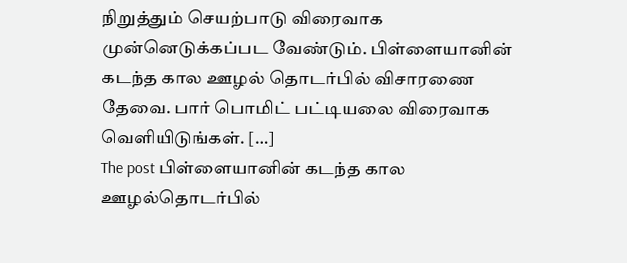நிறுத்தும் செயற்பாடு விரைவாக முன்னெடுக்கப்பட வேண்டும். பிள்ளையானின் கடந்த கால ஊழல் தொடர்பில் விசாரணை தேவை. பார் பொமிட் பட்டியலை விரைவாக வெளியிடுங்கள். […]
The post பிள்ளையானின் கடந்த கால ஊழல்தொடர்பில்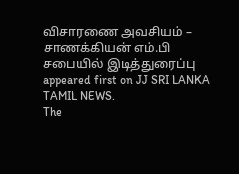விசாரணை அவசியம் – சாணக்கியன் எம்.பி சபையில் இடித்துரைப்பு appeared first on JJ SRI LANKA TAMIL NEWS.
The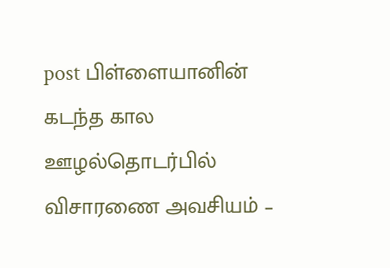post பிள்ளையானின் கடந்த கால ஊழல்தொடர்பில் விசாரணை அவசியம் –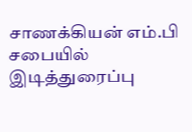சாணக்கியன் எம்.பி சபையில் இடித்துரைப்பு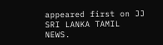appeared first on JJ SRI LANKA TAMIL NEWS.